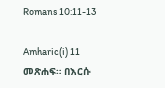Romans 10:11-13

Amharic(i) 11 መጽሐፍ። በእርሱ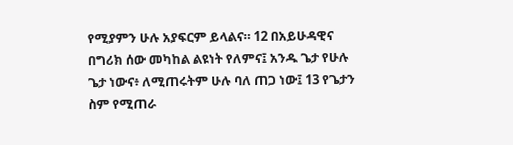የሚያምን ሁሉ አያፍርም ይላልና። 12 በአይሁዳዊና በግሪክ ሰው መካከል ልዩነት የለምና፤ አንዱ ጌታ የሁሉ ጌታ ነውና፥ ለሚጠሩትም ሁሉ ባለ ጠጋ ነው፤ 13 የጌታን ስም የሚጠራ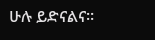ሁሉ ይድናልና።